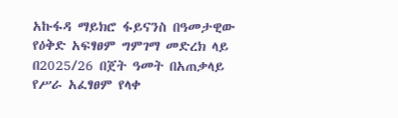አኩፋዳ ማይክሮ ፋይናንስ በዓመታዊው የዕቅድ አፍፃፀም ግምገማ መድረክ ላይ በ2025/26 በጀት ዓመት በአጠቃላይ የሥራ አፈፃፀም የላቀ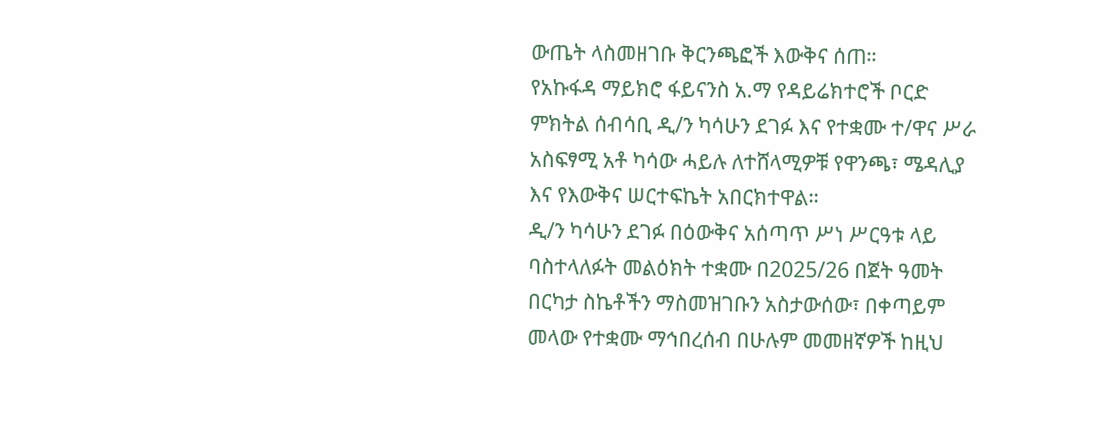ውጤት ላስመዘገቡ ቅርንጫፎች እውቅና ሰጠ።
የአኩፋዳ ማይክሮ ፋይናንስ አ.ማ የዳይሬክተሮች ቦርድ ምክትል ሰብሳቢ ዲ/ን ካሳሁን ደገፉ እና የተቋሙ ተ/ዋና ሥራ አስፍፃሚ አቶ ካሳው ሓይሉ ለተሸላሚዎቹ የዋንጫ፣ ሜዳሊያ እና የእውቅና ሠርተፍኬት አበርክተዋል።
ዲ/ን ካሳሁን ደገፉ በዕውቅና አሰጣጥ ሥነ ሥርዓቱ ላይ ባስተላለፉት መልዕክት ተቋሙ በ2025/26 በጀት ዓመት በርካታ ስኬቶችን ማስመዝገቡን አስታውሰው፣ በቀጣይም መላው የተቋሙ ማኅበረሰብ በሁሉም መመዘኛዎች ከዚህ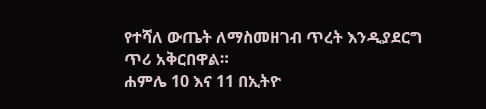የተሻለ ውጤት ለማስመዘገብ ጥረት እንዲያደርግ ጥሪ አቅርበዋል።
ሐምሌ 10 እና 11 በኢትዮ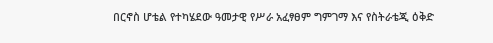በርኖስ ሆቴል የተካሄደው ዓመታዊ የሥራ አፈፃፀም ግምገማ እና የስትራቴጂ ዕቅድ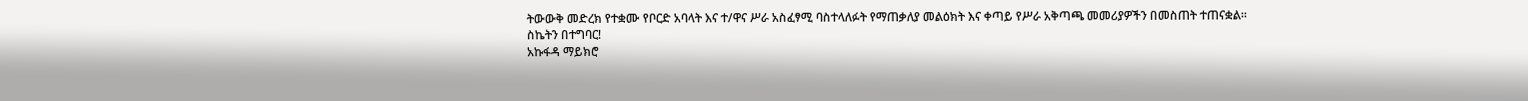ትውውቅ መድረክ የተቋሙ የቦርድ አባላት እና ተ/ዋና ሥራ አስፈፃሚ ባስተላለፉት የማጠቃለያ መልዕክት እና ቀጣይ የሥራ አቅጣጫ መመሪያዎችን በመስጠት ተጠናቋል።
ስኬትን በተግባር!
አኩፋዳ ማይክሮ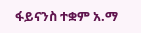ፋይናንስ ተቋም አ.ማ